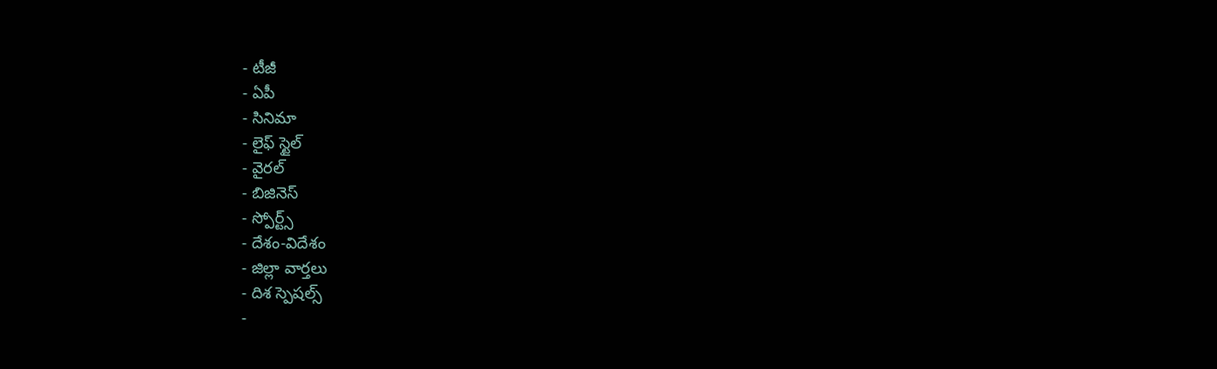- టీజీ
- ఏపీ
- సినిమా
- లైఫ్ స్టైల్
- వైరల్
- బిజినెస్
- స్పోర్ట్స్
- దేశం-విదేశం
- జిల్లా వార్తలు
- దిశ స్పెషల్స్
-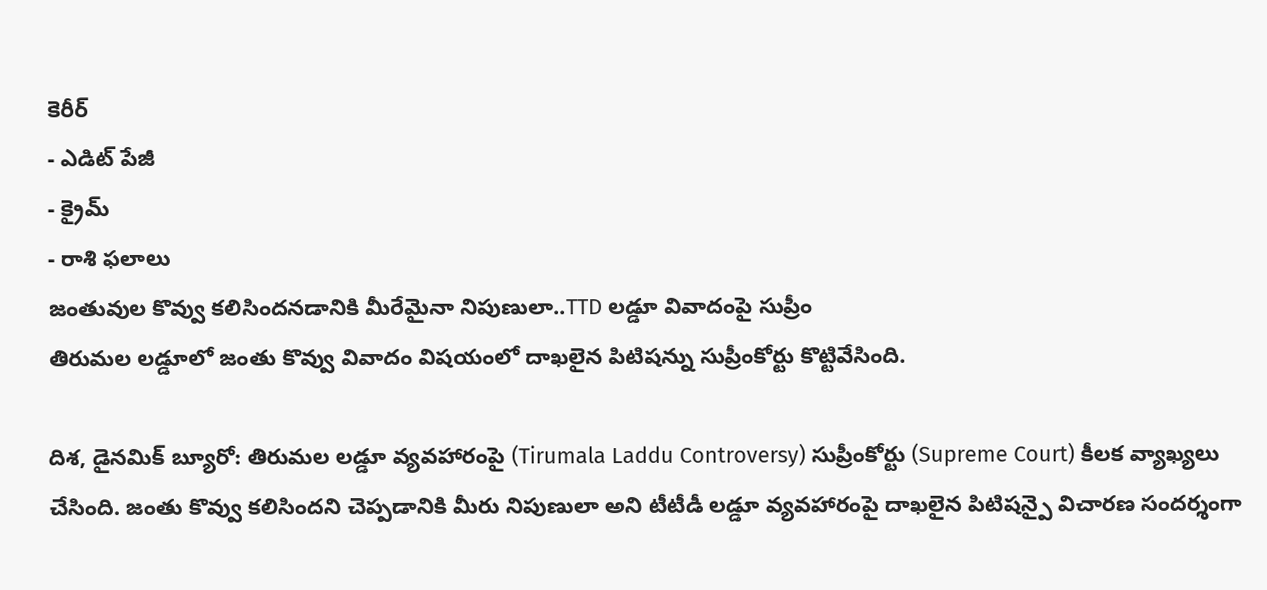కెరీర్
- ఎడిట్ పేజీ
- క్రైమ్
- రాశి ఫలాలు
జంతువుల కొవ్వు కలిసిందనడానికి మీరేమైనా నిపుణులా..TTD లడ్డూ వివాదంపై సుప్రీం
తిరుమల లడ్డూలో జంతు కొవ్వు వివాదం విషయంలో దాఖలైన పిటిషన్ను సుప్రీంకోర్టు కొట్టివేసింది.

దిశ, డైనమిక్ బ్యూరో: తిరుమల లడ్డూ వ్యవహారంపై (Tirumala Laddu Controversy) సుప్రీంకోర్టు (Supreme Court) కీలక వ్యాఖ్యలు చేసింది. జంతు కొవ్వు కలిసిందని చెప్పడానికి మీరు నిపుణులా అని టీటీడీ లడ్డూ వ్యవహారంపై దాఖలైన పిటిషన్పై విచారణ సందర్శంగా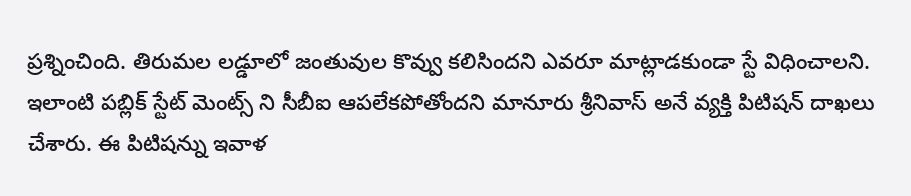ప్రశ్నించింది. తిరుమల లడ్డూలో జంతువుల కొవ్వు కలిసిందని ఎవరూ మాట్లాడకుండా స్టే విధించాలని. ఇలాంటి పబ్లిక్ స్టేట్ మెంట్స్ ని సీబీఐ ఆపలేకపోతోందని మానూరు శ్రీనివాస్ అనే వ్యక్తి పిటిషన్ దాఖలు చేశారు. ఈ పిటిషన్ను ఇవాళ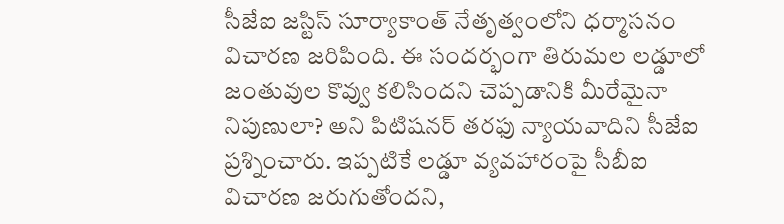సీజేఐ జస్టిస్ సూర్యాకాంత్ నేతృత్వంలోని ధర్మాసనం విచారణ జరిపింది. ఈ సందర్భంగా తిరుమల లడ్డూలో జంతువుల కొవ్వు కలిసిందని చెప్పడానికి మీరేమైనా నిపుణులా? అని పిటిషనర్ తరఫు న్యాయవాదిని సీజేఐ ప్రశ్నించారు. ఇప్పటికే లడ్డూ వ్యవహారంపై సీబీఐ విచారణ జరుగుతోందని,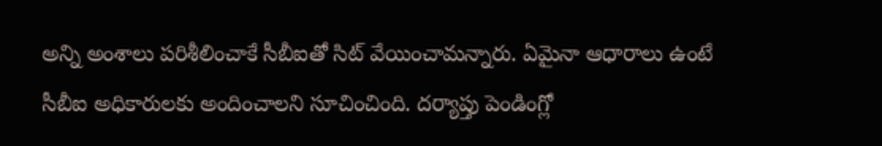అన్ని అంశాలు పరిశీలించాకే సీబీఐతో సిట్ వేయించామన్నారు. ఏమైనా ఆధారాలు ఉంటే సీబీఐ అధికారులకు అందించాలని సూచించింది. దర్యాప్తు పెండింగ్లో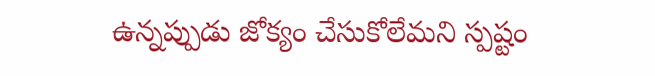ఉన్నప్పుడు జోక్యం చేసుకోలేమని స్పష్టం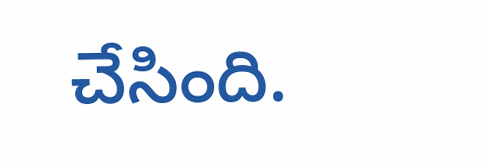చేసింది.